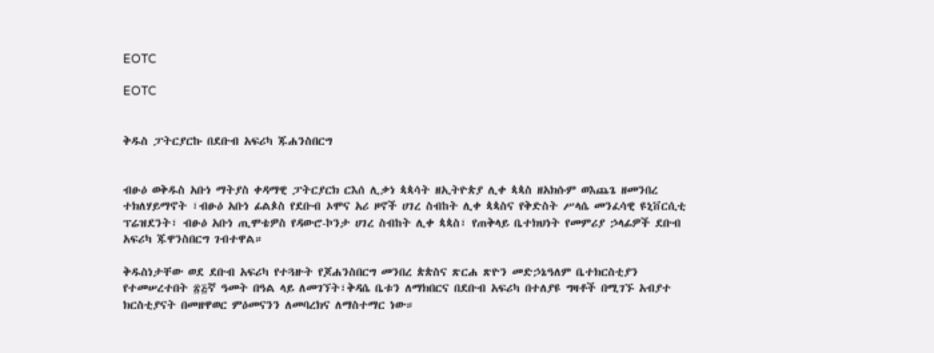EOTC

EOTC


ቅዱስ ፓትርያርኩ በደቡብ አፍሪካ ጁሐንስበርግ


ብፁዕ ወቅዱስ አቡነ ማትያስ ቀዳማዊ ፓትርያርክ ርእሰ ሊቃነ ጳጳሳት ዘኢትዮጵያ ሊቀ ጳጳስ ዘአክሱም ወእጨጌ ዘመንበረ ተክለሃይማኖት ፣ብፁዕ አቡነ ፊልጶስ የደቡብ ኦሞና አሪ ዞኖች ሀገረ ስብከት ሊቀ ጳጳስና የቅድስት ሥላሴ መንፈሳዊ ዩኒቨርሲቲ ፕሬዝደንት፣ ብፁዕ አቡነ ጢሞቴዎስ የዳውሮ-ኮንታ ሀገረ ስብከት ሊቀ ጳጳስ፣ የጠቅላይ ቤተክህነት የመምሪያ ኃላፊዎች ደቡብ አፍሪካ ጁዋንስበርግ ገብተዋል።

ቅዱስነታቸው ወደ ደቡብ አፍሪካ የተጓዙት የጆሐንስበርግ መንበረ ጵጵስና ጽርሐ ጽዮን መድኃኔዓለም ቤተክርስቲያን የተመሠረተበት ፳፭ኛ ዓመት በዓል ላይ ለመገኘት፣ቅዳሴ ቤቱን ለማክበርና በደቡብ አፍሪካ በተለያዩ ግዛቶች በሚገኙ አብያተ ክርስቲያናት በመዘዋወር ምዕመናንን ለመባረክና ለማስተማር ነው።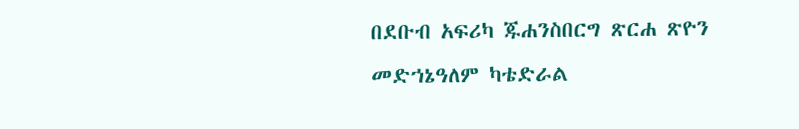በደቡብ አፍሪካ ጁሐንስበርግ ጽርሐ ጽዮን መድኀኔዓለም ካቴድራል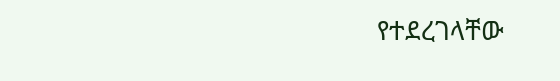የተደረገላቸው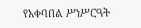የአቀባበል ሥነሥርዓት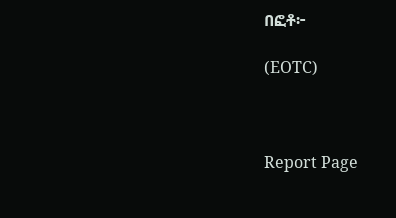በፎቶ፦

(EOTC)



Report Page